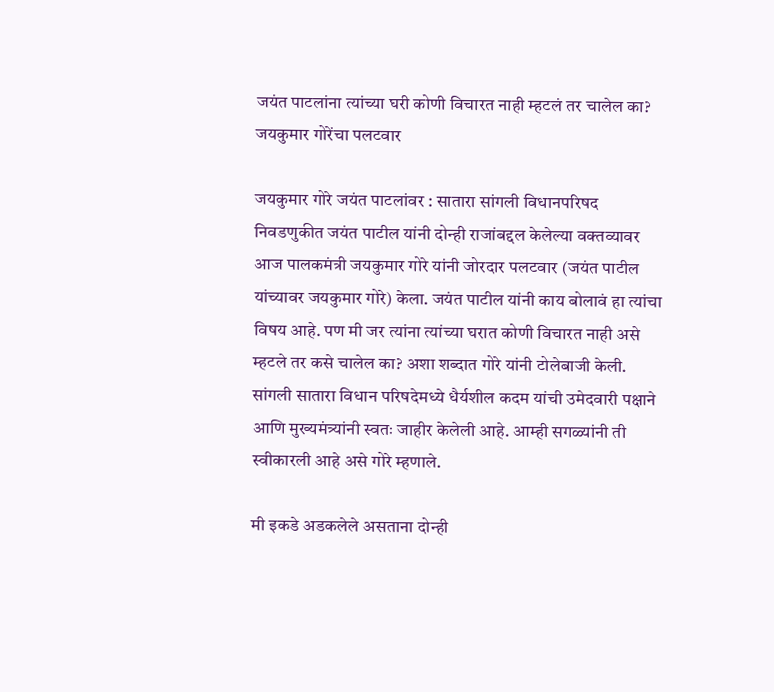जयंत पाटलांना त्यांच्या घरी कोणी विचारत नाही म्हटलं तर चालेल का? जयकुमार गोरेंचा पलटवार

जयकुमार गोरे जयंत पाटलांवर : सातारा सांगली विधानपरिषद निवडणुकीत जयंत पाटील यांनी दोन्ही राजांबद्दल केलेल्या वक्तव्यावर आज पालकमंत्री जयकुमार गोरे यांनी जोरदार पलटवार (जयंत पाटील यांच्यावर जयकुमार गोरे) केला. जयंत पाटील यांनी काय बोलावं हा त्यांचा विषय आहे. पण मी जर त्यांना त्यांच्या घरात कोणी विचारत नाही असे म्हटले तर कसे चालेल का? अशा शब्दात गोरे यांनी टोलेबाजी केली. सांगली सातारा विधान परिषदेमध्ये धैर्यशील कदम यांची उमेदवारी पक्षाने आणि मुख्यमंत्र्यांनी स्वतः जाहीर केलेली आहे. आम्ही सगळ्यांनी ती स्वीकारली आहे असे गोरे म्हणाले.

मी इकडे अडकलेले असताना दोन्ही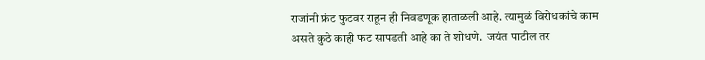राजांनी फ्रंट फुटवर राहून ही निवडणूक हाताळली आहे. त्यामुळं विरोधकांचे काम असते कुठे काही फट सापडती आहे का ते शोधणे.  जयंत पाटील तर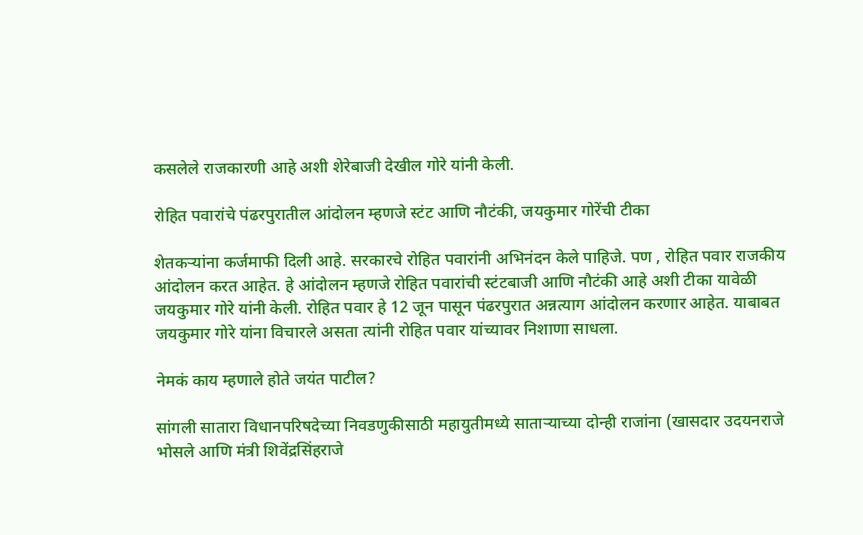कसलेले राजकारणी आहे अशी शेरेबाजी देखील गोरे यांनी केली.

रोहित पवारांचे पंढरपुरातील आंदोलन म्हणजे स्टंट आणि नौटंकी, जयकुमार गोरेंची टीका

शेतकऱ्यांना कर्जमाफी दिली आहे. सरकारचे रोहित पवारांनी अभिनंदन केले पाहिजे. पण , रोहित पवार राजकीय आंदोलन करत आहेत. हे आंदोलन म्हणजे रोहित पवारांची स्टंटबाजी आणि नौटंकी आहे अशी टीका यावेळी जयकुमार गोरे यांनी केली. रोहित पवार हे 12 जून पासून पंढरपुरात अन्नत्याग आंदोलन करणार आहेत. याबाबत जयकुमार गोरे यांना विचारले असता त्यांनी रोहित पवार यांच्यावर निशाणा साधला.

नेमकं काय म्हणाले होते जयंत पाटील?

सांगली सातारा विधानपरिषदेच्या निवडणुकीसाठी महायुतीमध्ये साताऱ्याच्या दोन्ही राजांना (खासदार उदयनराजे भोसले आणि मंत्री शिवेंद्रसिंहराजे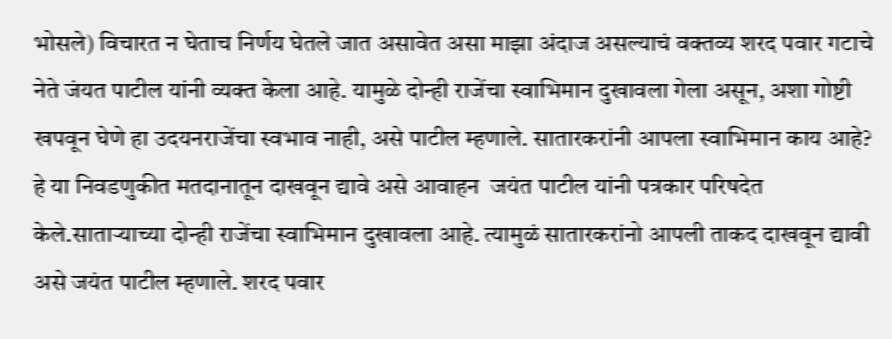भोसले) विचारत न घेताच निर्णय घेतले जात असावेत असा माझा अंदाज असल्याचं वक्तव्य शरद पवार गटाचे नेते जंयत पाटील यांनी व्यक्त केला आहे. यामुळे दोन्ही राजेंचा स्वाभिमान दुखावला गेला असून, अशा गोष्टी खपवून घेणे हा उदयनराजेंचा स्वभाव नाही, असे पाटील म्हणाले. सातारकरांनी आपला स्वाभिमान काय आहे? हे या निवडणुकीत मतदानातून दाखवून द्यावे असे आवाहन  जयंत पाटील यांनी पत्रकार परिषदेत केले.साताऱ्याच्या दोन्ही राजेंचा स्वाभिमान दुखावला आहे. त्यामुळं सातारकरांनो आपली ताकद दाखवून द्यावी असे जयंत पाटील म्हणाले. शरद पवार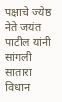पक्षाचे ज्येष्ठ नेते जयंत पाटील यांनी सांगली सातारा विधान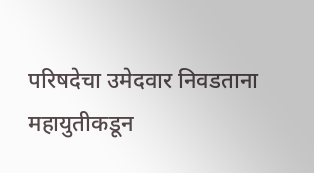परिषदेचा उमेदवार निवडताना महायुतीकडून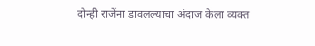दोन्ही राजेंना डावलल्याचा अंदाज केला व्यक्त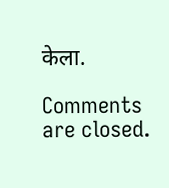केला.

Comments are closed.